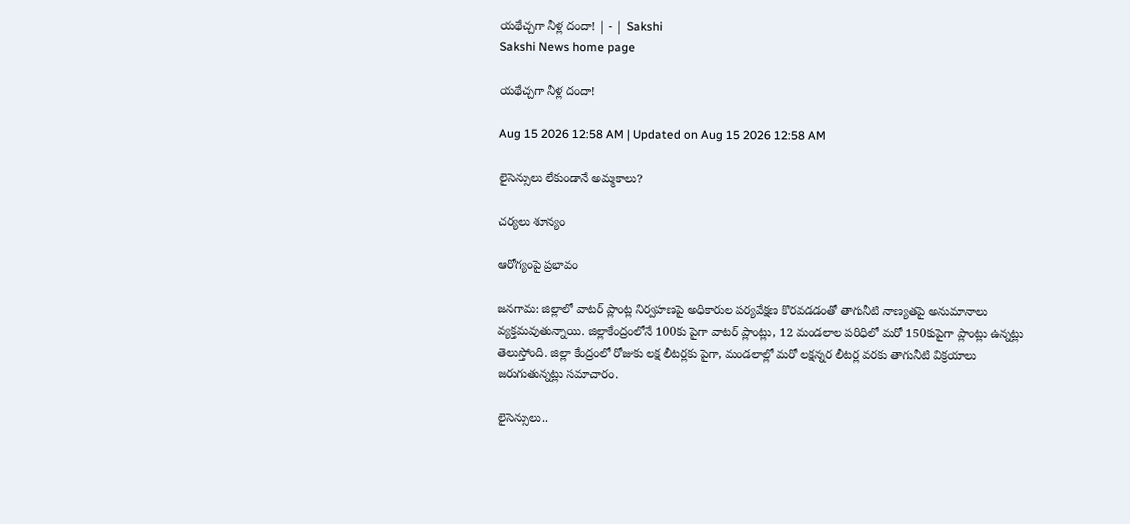యథేచ్చగా నీళ్ల దందా! | - | Sakshi
Sakshi News home page

యథేచ్చగా నీళ్ల దందా!

Aug 15 2026 12:58 AM | Updated on Aug 15 2026 12:58 AM

లైసెన్సులు లేకుండానే అమ్మకాలు?

చర్యలు శూన్యం

ఆరోగ్యంపై ప్రభావం

జనగామ: జిల్లాలో వాటర్‌ ప్లాంట్ల నిర్వహణపై అధికారుల పర్యవేక్షణ కొరవడడంతో తాగునీటి నాణ్యతపై అనుమానాలు వ్యక్తమవుతున్నాయి. జిల్లాకేంద్రంలోనే 100కు పైగా వాటర్‌ ప్లాంట్లు, 12 మండలాల పరిధిలో మరో 150కుపైగా ప్లాంట్లు ఉన్నట్లు తెలుస్తోంది. జిల్లా కేంద్రంలో రోజుకు లక్ష లీటర్లకు పైగా, మండలాల్లో మరో లక్షన్నర లీటర్ల వరకు తాగునీటి విక్రయాలు జరుగుతున్నట్లు సమాచారం.

లైసెన్సులు..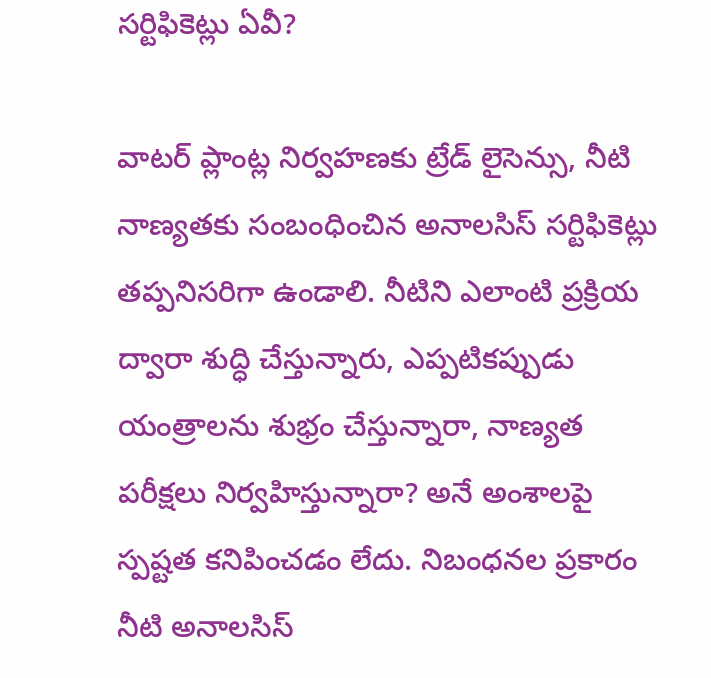సర్టిఫికెట్లు ఏవీ?

వాటర్‌ ప్లాంట్ల నిర్వహణకు ట్రేడ్‌ లైసెన్సు, నీటి నాణ్యతకు సంబంధించిన అనాలసిస్‌ సర్టిఫికెట్లు తప్పనిసరిగా ఉండాలి. నీటిని ఎలాంటి ప్రక్రియ ద్వారా శుద్ధి చేస్తున్నారు, ఎప్పటికప్పుడు యంత్రాలను శుభ్రం చేస్తున్నారా, నాణ్యత పరీక్షలు నిర్వహిస్తున్నారా? అనే అంశాలపై స్పష్టత కనిపించడం లేదు. నిబంధనల ప్రకారం నీటి అనాలసిస్‌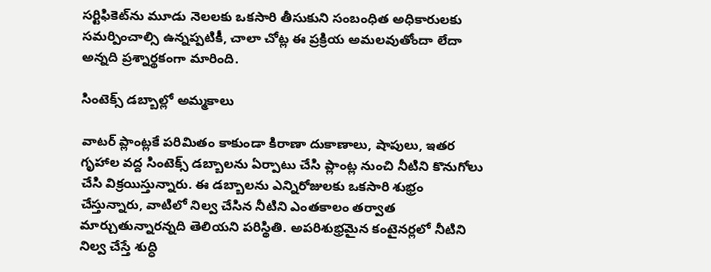సర్టిఫికెట్‌ను మూడు నెలలకు ఒకసారి తీసుకుని సంబంధిత అధికారులకు సమర్పించాల్సి ఉన్నప్పటికీ, చాలా చోట్ల ఈ ప్రక్రియ అమలవుతోందా లేదా అన్నది ప్రశ్నార్థకంగా మారింది.

సింటెక్స్‌ డబ్బాల్లో అమ్మకాలు

వాటర్‌ ప్లాంట్లకే పరిమితం కాకుండా కిరాణా దుకాణాలు, షాపులు, ఇతర గృహాల వద్ద సింటెక్స్‌ డబ్బాలను ఏర్పాటు చేసి ప్లాంట్ల నుంచి నీటిని కొనుగోలు చేసి విక్రయిస్తున్నారు. ఈ డబ్బాలను ఎన్నిరోజులకు ఒకసారి శుభ్రం చేస్తున్నారు, వాటిలో నిల్వ చేసిన నీటిని ఎంతకాలం తర్వాత మార్చుతున్నారన్నది తెలియని పరిస్థితి. అపరిశుభ్రమైన కంటైనర్లలో నీటిని నిల్వ చేస్తే శుద్ధి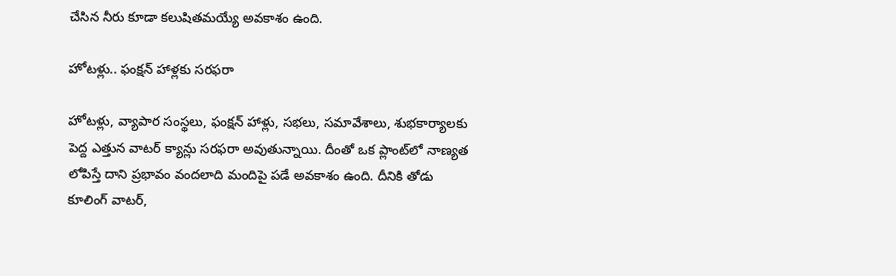చేసిన నీరు కూడా కలుషితమయ్యే అవకాశం ఉంది.

హోటళ్లు.. ఫంక్షన్‌ హాళ్లకు సరఫరా

హోటళ్లు, వ్యాపార సంస్థలు, ఫంక్షన్‌ హాళ్లు, సభలు, సమావేశాలు, శుభకార్యాలకు పెద్ద ఎత్తున వాటర్‌ క్యాన్లు సరఫరా అవుతున్నాయి. దీంతో ఒక ప్లాంట్‌లో నాణ్యత లోపిస్తే దాని ప్రభావం వందలాది మందిపై పడే అవకాశం ఉంది. దీనికి తోడు కూలింగ్‌ వాటర్‌,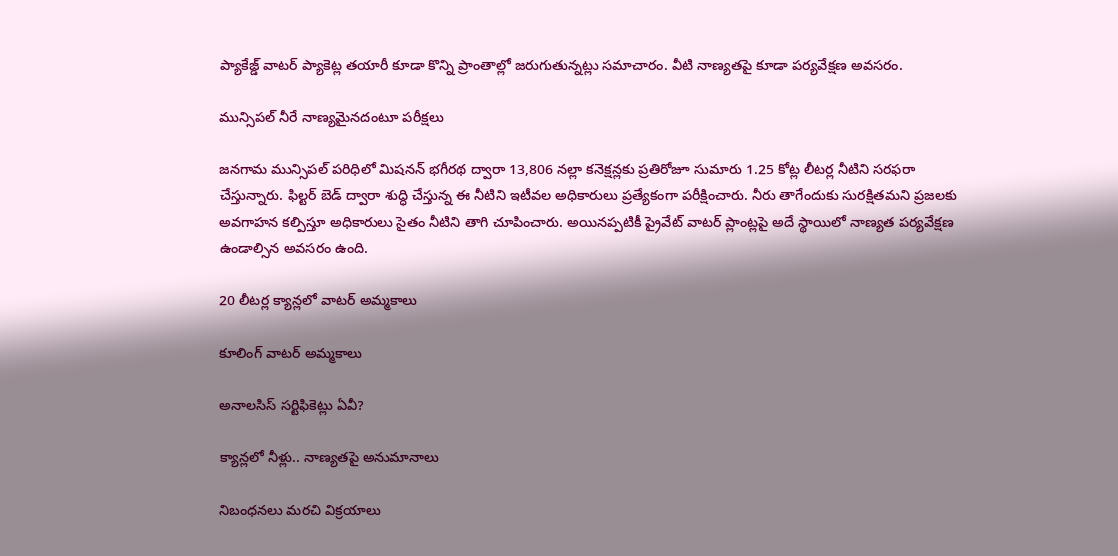ప్యాకేజ్డ్‌ వాటర్‌ ప్యాకెట్ల తయారీ కూడా కొన్ని ప్రాంతాల్లో జరుగుతున్నట్లు సమాచారం. వీటి నాణ్యతపై కూడా పర్యవేక్షణ అవసరం.

మున్సిపల్‌ నీరే నాణ్యమైనదంటూ పరీక్షలు

జనగామ మున్సిపల్‌ పరిధిలో మిషనన్‌ భగీరథ ద్వారా 13,806 నల్లా కనెక్షన్లకు ప్రతిరోజూ సుమారు 1.25 కోట్ల లీటర్ల నీటిని సరఫరా చేస్తున్నారు. ఫిల్టర్‌ బెడ్‌ ద్వారా శుద్ధి చేస్తున్న ఈ నీటిని ఇటీవల అధికారులు ప్రత్యేకంగా పరీక్షించారు. నీరు తాగేందుకు సురక్షితమని ప్రజలకు అవగాహన కల్పిస్తూ అధికారులు సైతం నీటిని తాగి చూపించారు. అయినప్పటికీ ప్రైవేట్‌ వాటర్‌ ప్లాంట్లపై అదే స్థాయిలో నాణ్యత పర్యవేక్షణ ఉండాల్సిన అవసరం ఉంది.

20 లీటర్ల క్యాన్లలో వాటర్‌ అమ్మకాలు

కూలింగ్‌ వాటర్‌ అమ్మకాలు

అనాలసిస్‌ సర్టిఫికెట్లు ఏవీ?

క్యాన్లలో నీళ్లు.. నాణ్యతపై అనుమానాలు

నిబంధనలు మరచి విక్రయాలు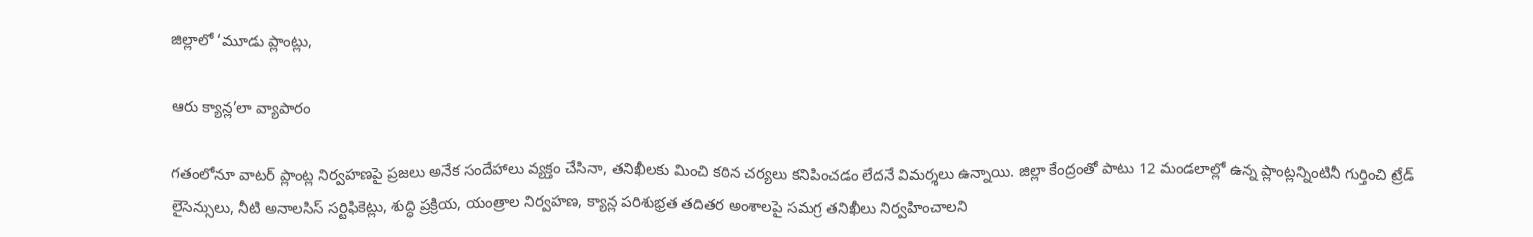జిల్లాలో ‘మూడు ప్లాంట్లు,

ఆరు క్యాన్ల’లా వ్యాపారం

గతంలోనూ వాటర్‌ ప్లాంట్ల నిర్వహణపై ప్రజలు అనేక సందేహాలు వ్యక్తం చేసినా, తనిఖీలకు మించి కఠిన చర్యలు కనిపించడం లేదనే విమర్శలు ఉన్నాయి. జిల్లా కేంద్రంతో పాటు 12 మండలాల్లో ఉన్న ప్లాంట్లన్నింటినీ గుర్తించి ట్రేడ్‌ లైసెన్సులు, నీటి అనాలసిస్‌ సర్టిఫికెట్లు, శుద్ధి ప్రక్రియ, యంత్రాల నిర్వహణ, క్యాన్ల పరిశుభ్రత తదితర అంశాలపై సమగ్ర తనిఖీలు నిర్వహించాలని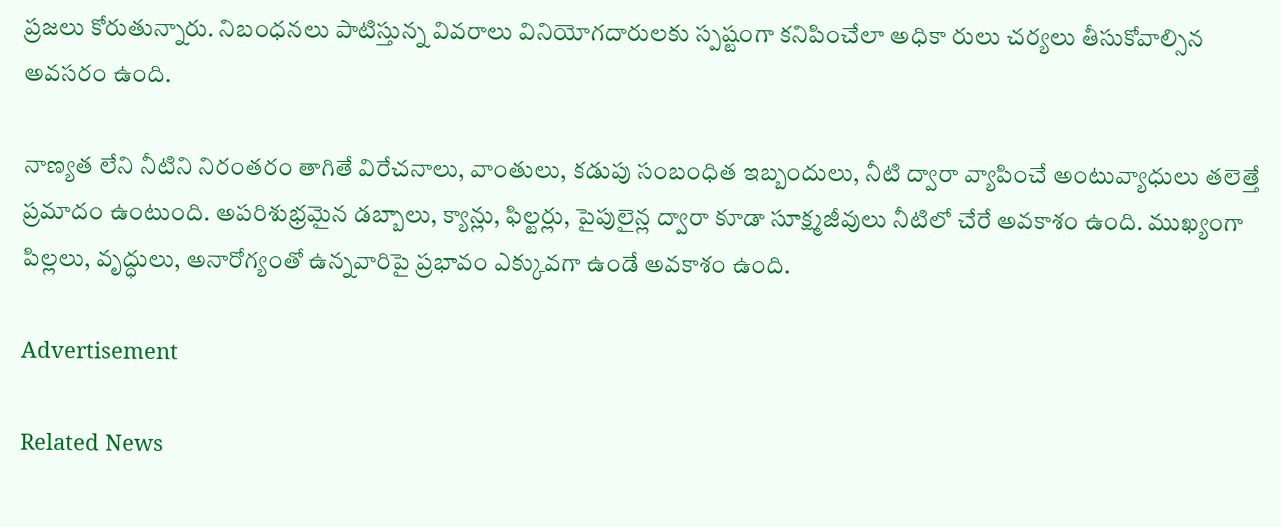ప్రజలు కోరుతున్నారు. నిబంధనలు పాటిస్తున్న వివరాలు వినియోగదారులకు స్పష్టంగా కనిపించేలా అధికా రులు చర్యలు తీసుకోవాల్సిన అవసరం ఉంది.

నాణ్యత లేని నీటిని నిరంతరం తాగితే విరేచనాలు, వాంతులు, కడుపు సంబంధిత ఇబ్బందులు, నీటి ద్వారా వ్యాపించే అంటువ్యాధులు తలెత్తే ప్రమాదం ఉంటుంది. అపరిశుభ్రమైన డబ్బాలు, క్యాన్లు, ఫిల్టర్లు, పైపులైన్ల ద్వారా కూడా సూక్ష్మజీవులు నీటిలో చేరే అవకాశం ఉంది. ముఖ్యంగా పిల్లలు, వృద్ధులు, అనారోగ్యంతో ఉన్నవారిపై ప్రభావం ఎక్కువగా ఉండే అవకాశం ఉంది.

Advertisement

Related News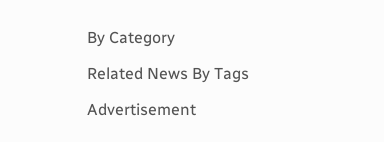By Category

Related News By Tags

Advertisement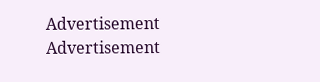Advertisement
Advertisement